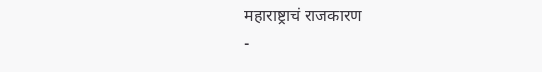महाराष्ट्राचं राजकारण
-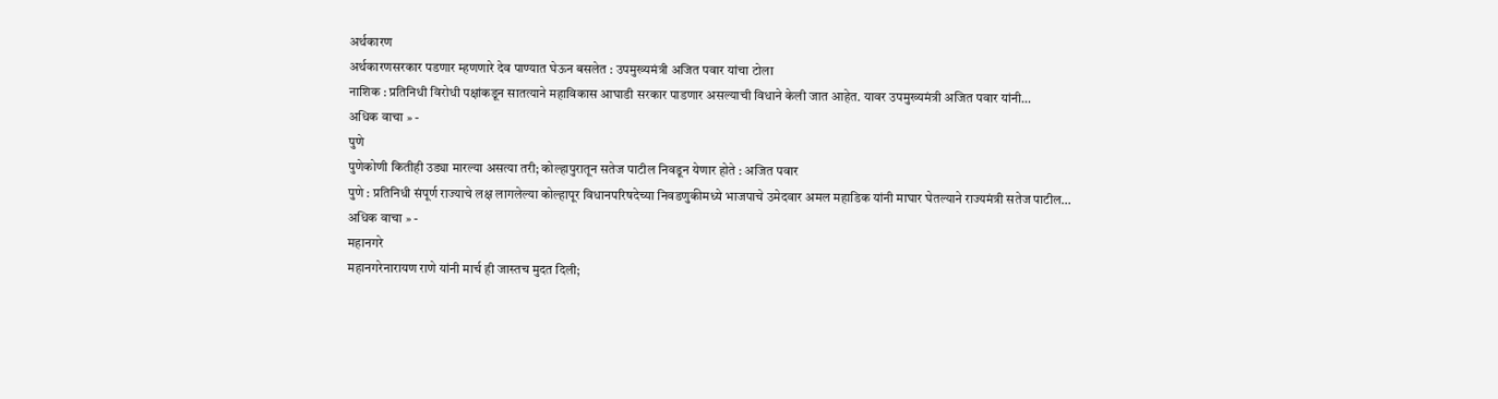अर्थकारण
अर्थकारणसरकार पडणार म्हणणारे देव पाण्यात घेऊन बसलेत : उपमुख्यमंत्री अजित पवार यांचा टोला
नाशिक : प्रतिनिधी विरोधी पक्षांकडून सातत्याने महाविकास आघाडी सरकार पाडणार असल्याची विधाने केली जात आहेत. यावर उपमुख्यमंत्री अजित पवार यांनी…
अधिक वाचा » -
पुणे
पुणेकोणी कितीही उड्या मारल्या असत्या तरी; कोल्हापुरातून सतेज पाटील निवडून येणार होते : अजित पवार
पुणे : प्रतिनिधी संपूर्ण राज्याचे लक्ष लागलेल्या कोल्हापूर विधानपरिषदेच्या निवडणुकीमध्ये भाजपाचे उमेदवार अमल महाडिक यांनी माघार घेतल्याने राज्यमंत्री सतेज पाटील…
अधिक वाचा » -
महानगरे
महानगरेनारायण राणे यांनी मार्च ही जास्तच मुदत दिली;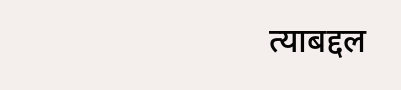त्याबद्दल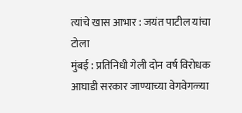त्यांचे खास आभार : जयंत पाटील यांचा टोला
मुंबई : प्रतिनिधी गेली दोन वर्ष विरोधक आघाडी सरकार जाण्याच्या वेगवेगळ्या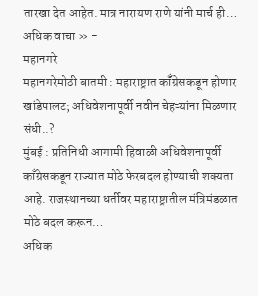तारखा देत आहेत. मात्र नारायण राणे यांनी मार्च ही…
अधिक वाचा » -
महानगरे
महानगरेमोठी बातमी : महाराष्ट्रात कॉँग्रेसकडून होणार खांडेपालट; अधिवेशनापूर्वी नवीन चेहऱ्यांना मिळणार संधी..?
मुंबई : प्रतिनिधी आगामी हिवाळी अधिवेशनापूर्वी काँग्रेसकडून राज्यात मोठे फेरबदल होण्याची शक्यता आहे. राजस्थानच्या धर्तीवर महाराष्ट्रातील मंत्रिमंडळात मोठे बदल करून…
अधिक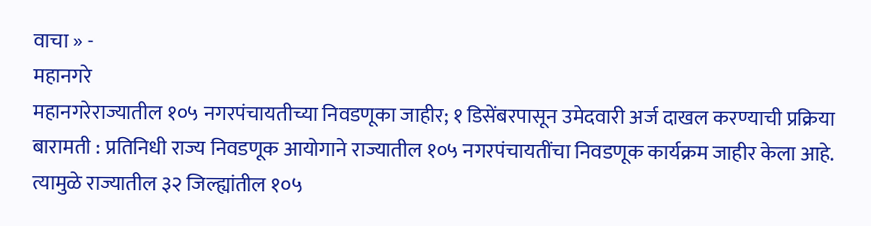वाचा » -
महानगरे
महानगरेराज्यातील १०५ नगरपंचायतीच्या निवडणूका जाहीर; १ डिसेंबरपासून उमेदवारी अर्ज दाखल करण्याची प्रक्रिया
बारामती : प्रतिनिधी राज्य निवडणूक आयोगाने राज्यातील १०५ नगरपंचायतींचा निवडणूक कार्यक्रम जाहीर केला आहे. त्यामुळे राज्यातील ३२ जिल्ह्यांतील १०५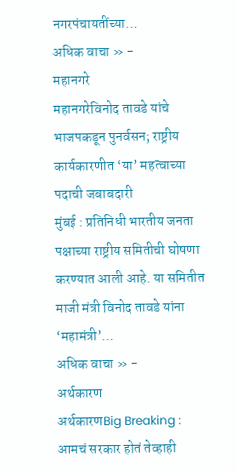नगरपंचायतींच्या…
अधिक वाचा » -
महानगरे
महानगरेविनोद तावडे यांचे भाजपकडून पुनर्वसन; राष्ट्रीय कार्यकारणीत ‘या’ महत्वाच्या पदाची जबाबदारी
मुंबई : प्रतिनिधी भारतीय जनता पक्षाच्या राष्ट्रीय समितीची घोषणा करण्यात आली आहे. या समितीत माजी मंत्री विनोद तावडे यांना ‘महामंत्री’…
अधिक वाचा » -
अर्थकारण
अर्थकारणBig Breaking : आमचं सरकार होतं तेव्हाही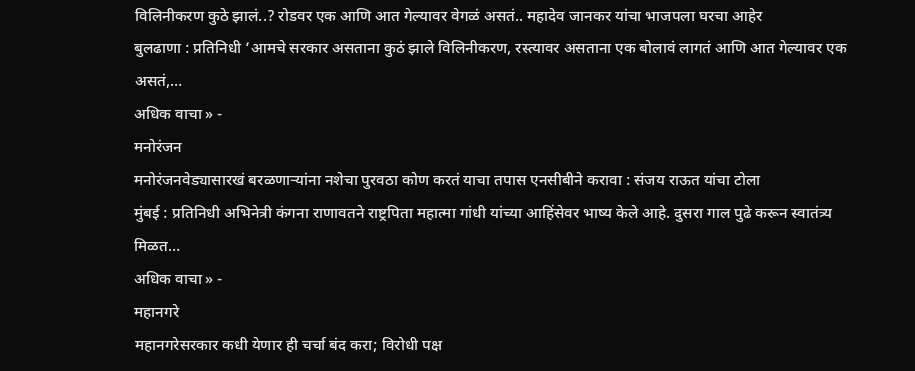विलिनीकरण कुठे झालं..? रोडवर एक आणि आत गेल्यावर वेगळं असतं.. महादेव जानकर यांचा भाजपला घरचा आहेर
बुलढाणा : प्रतिनिधी ‘आमचे सरकार असताना कुठं झाले विलिनीकरण, रस्त्यावर असताना एक बोलावं लागतं आणि आत गेल्यावर एक असतं,…
अधिक वाचा » -
मनोरंजन
मनोरंजनवेड्यासारखं बरळणाऱ्यांना नशेचा पुरवठा कोण करतं याचा तपास एनसीबीने करावा : संजय राऊत यांचा टोला
मुंबई : प्रतिनिधी अभिनेत्री कंगना राणावतने राष्ट्रपिता महात्मा गांधी यांच्या आहिंसेवर भाष्य केले आहे. दुसरा गाल पुढे करून स्वातंत्र्य मिळत…
अधिक वाचा » -
महानगरे
महानगरेसरकार कधी येणार ही चर्चा बंद करा; विरोधी पक्ष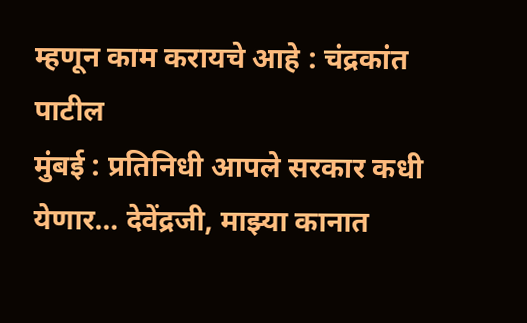म्हणून काम करायचे आहे : चंद्रकांत पाटील
मुंबई : प्रतिनिधी आपले सरकार कधी येणार… देवेंद्रजी, माझ्या कानात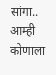सांगा.. आम्ही कोणाला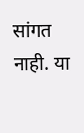सांगत नाही. या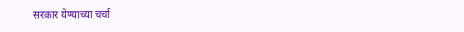सरकार येण्याच्या चर्चा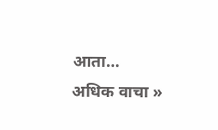आता…
अधिक वाचा »